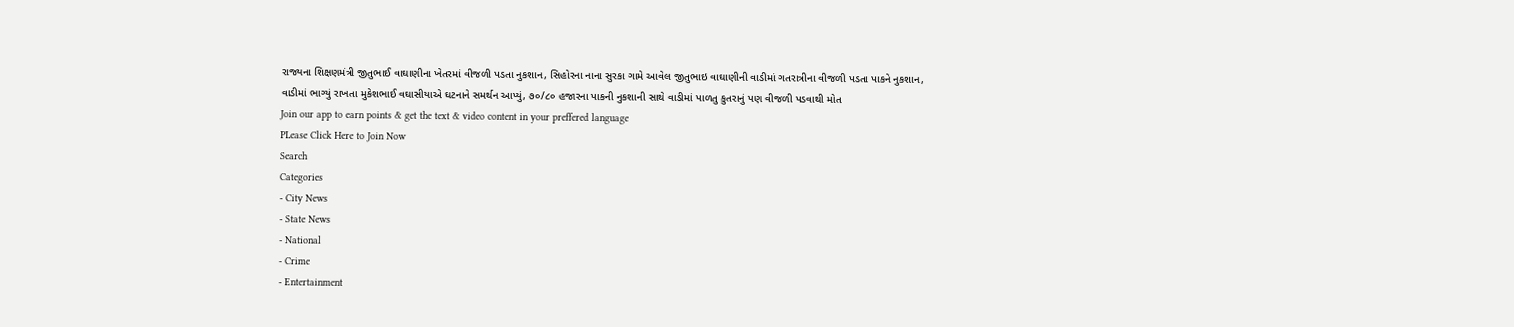રાજ્યના શિક્ષણમંત્રી જીતુભાઈ વાઘાણીના ખેતરમાં વીજળી પડતા નુકશાન, સિહોરના નાના સુરકા ગામે આવેલ જીતુભાઇ વાઘાણીની વાડીમાં ગતરાત્રીના વીજળી પડતા પાકને નુકશાન, વાડીમાં ભાગ્યું રાખતા મુકેશભાઈ વઘાસીયાએ ઘટનાને સમર્થન આપ્યું, ૭૦/૮૦ હજારના પાકની નુકશાની સાથે વાડીમાં પાળતુ કુતરાનું પણ વીજળી પડવાથી મોત
Join our app to earn points & get the text & video content in your preffered language
PLease Click Here to Join Now
Search
Categories
- City News
- State News
- National
- Crime
- Entertainment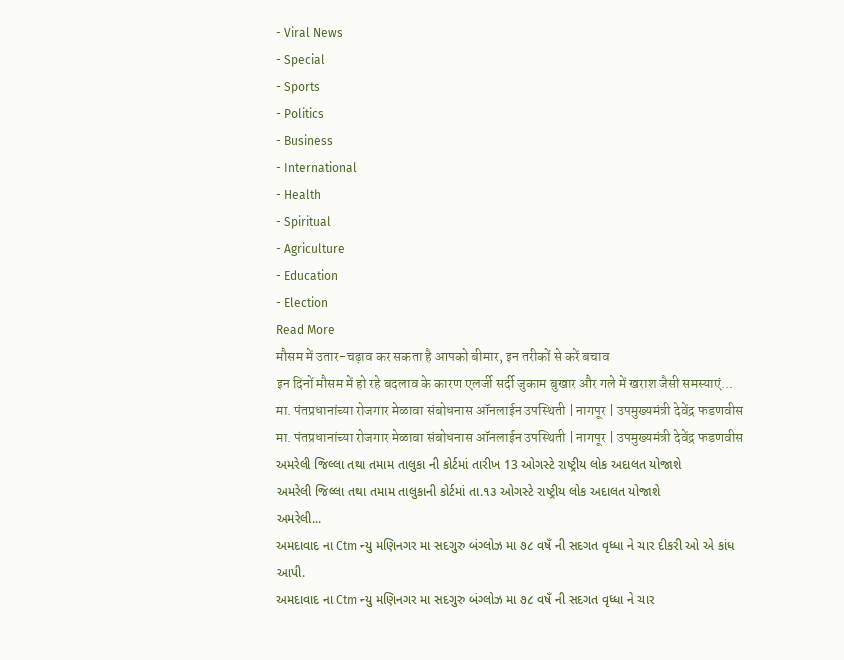- Viral News
- Special
- Sports
- Politics
- Business
- International
- Health
- Spiritual
- Agriculture
- Education
- Election
Read More
मौसम में उतार-चढ़ाव कर सकता है आपको बीमार, इन तरीकों से करें बचाव
इन दिनों मौसम में हो रहे बदलाव के कारण एलर्जी सर्दी जुकाम बुखार और गले में खराश जैसी समस्याएं...
मा. पंतप्रधानांच्या रोजगार मेळावा संबोधनास ऑनलाईन उपस्थिती | नागपूर | उपमुख्यमंत्री देवेंद्र फडणवीस
मा. पंतप्रधानांच्या रोजगार मेळावा संबोधनास ऑनलाईन उपस्थिती | नागपूर | उपमुख्यमंत्री देवेंद्र फडणवीस
અમરેલી જિલ્લા તથા તમામ તાલુકા ની કોર્ટમાં તારીખ 13 ઓગસ્ટે રાષ્ટ્રીય લોક અદાલત યોજાશે
અમરેલી જિલ્લા તથા તમામ તાલુકાની કોર્ટમાં તા.૧૩ ઓગસ્ટે રાષ્ટ્રીય લોક અદાલત યોજાશે
અમરેલી...
અમદાવાદ ના Ctm ન્યુ મણિનગર મા સદગુરુ બંગ્લોઝ મા ૭૮ વષઁ ની સદગત વૃધ્ધા ને ચાર દીકરી ઓ એ કાંધ આપી.
અમદાવાદ ના Ctm ન્યુ મણિનગર મા સદગુરુ બંગ્લોઝ મા ૭૮ વષઁ ની સદગત વૃધ્ધા ને ચાર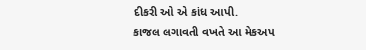દીકરી ઓ એ કાંધ આપી.
કાજલ લગાવતી વખતે આ મેકઅપ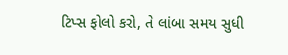ટિપ્સ ફોલો કરો, તે લાંબા સમય સુધી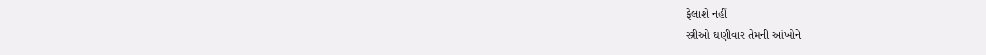ફેલાશે નહીં
સ્ત્રીઓ ઘણીવાર તેમની આંખોને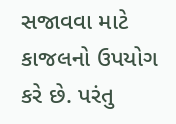સજાવવા માટે કાજલનો ઉપયોગ કરે છે. પરંતુ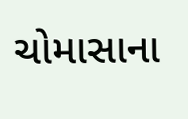ચોમાસાના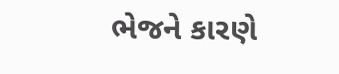ભેજને કારણે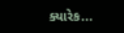ક્યારેક...